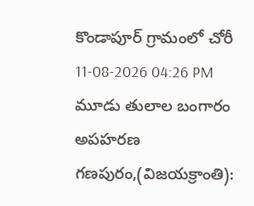కొండాపూర్ గ్రామంలో చోరీ
11-08-2026 04:26 PM
మూడు తులాల బంగారం అపహరణ
గణపురం,(విజయక్రాంతి):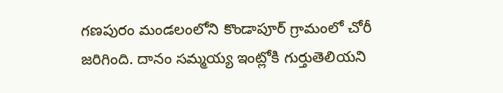గణపురం మండలంలోని కొండాపూర్ గ్రామంలో చోరీ జరిగింది. దానం సమ్మయ్య ఇంట్లోకి గుర్తుతెలియని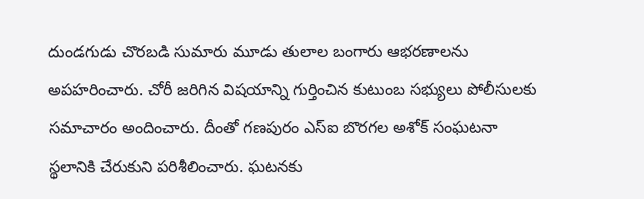దుండగుడు చొరబడి సుమారు మూడు తులాల బంగారు ఆభరణాలను అపహరించారు. చోరీ జరిగిన విషయాన్ని గుర్తించిన కుటుంబ సభ్యులు పోలీసులకు సమాచారం అందించారు. దీంతో గణపురం ఎస్ఐ బొరగల అశోక్ సంఘటనా స్థలానికి చేరుకుని పరిశీలించారు. ఘటనకు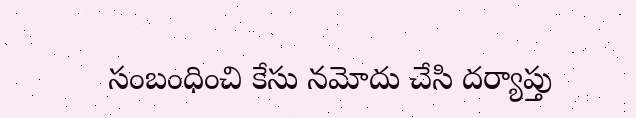సంబంధించి కేసు నమోదు చేసి దర్యాప్తు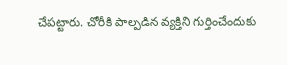చేపట్టారు. చోరీకి పాల్పడిన వ్యక్తిని గుర్తించేందుకు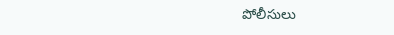పోలీసులు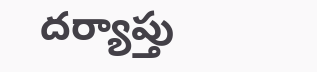దర్యాప్తు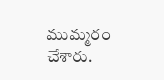ముమ్మరం చేశారు.